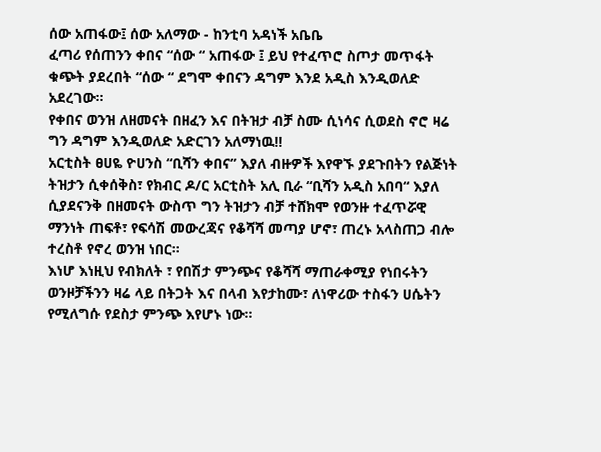ሰው አጠፋው፤ ሰው አለማው - ከንቲባ አዳነች አቤቤ
ፈጣሪ የሰጠንን ቀበና “ሰው “ አጠፋው ፤ ይህ የተፈጥሮ ስጦታ መጥፋት ቁጭት ያደረበት “ሰው “ ደግሞ ቀበናን ዳግም እንደ አዲስ እንዲወለድ አደረገው።
የቀበና ወንዝ ለዘመናት በዘፈን እና በትዝታ ብቻ ስሙ ሲነሳና ሲወደስ ኖሮ ዛሬ ግን ዳግም እንዲወለድ አድርገን አለማነዉ!!
አርቲስት ፀሀዬ ዮሀንስ “ቢሻን ቀበና” እያለ ብዙዎች እየዋኙ ያደጉበትን የልጅነት ትዝታን ሲቀሰቅስ፣ የክብር ዶ/ር አርቲስት አሊ ቢራ “ቢሻን አዲስ አበባ“ እያለ ሲያደናንቅ በዘመናት ውስጥ ግን ትዝታን ብቻ ተሸክሞ የወንዙ ተፈጥሯዊ ማንነት ጠፍቶ፣ የፍሳሽ መውረጃና የቆሻሻ መጣያ ሆኖ፣ ጠረኑ አላስጠጋ ብሎ ተረስቶ የኖረ ወንዝ ነበር።
እነሆ እነዚህ የብክለት ፣ የበሽታ ምንጭና የቆሻሻ ማጠራቀሚያ የነበሩትን ወንዞቻችንን ዛሬ ላይ በትጋት እና በላብ እየታከሙ፣ ለነዋሪው ተስፋን ሀሴትን የሚለግሱ የደስታ ምንጭ እየሆኑ ነው፡፡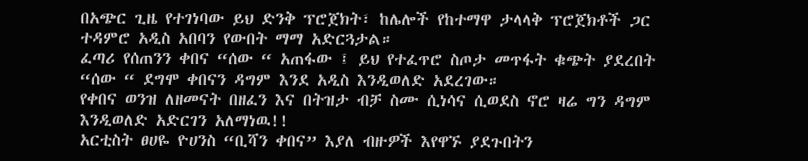በአጭር ጊዜ የተገነባው ይህ ድንቅ ፕሮጀክት፣ ከሌሎች የከተማዋ ታላላቅ ፕሮጀክቶች ጋር ተዳምሮ አዲስ አበባን የውበት ማማ አድርጓታል።
ፈጣሪ የሰጠንን ቀበና “ሰው “ አጠፋው ፤ ይህ የተፈጥሮ ስጦታ መጥፋት ቁጭት ያደረበት “ሰው “ ደግሞ ቀበናን ዳግም እንደ አዲስ እንዲወለድ አደረገው።
የቀበና ወንዝ ለዘመናት በዘፈን እና በትዝታ ብቻ ስሙ ሲነሳና ሲወደስ ኖሮ ዛሬ ግን ዳግም እንዲወለድ አድርገን አለማነዉ!!
አርቲስት ፀሀዬ ዮሀንስ “ቢሻን ቀበና” እያለ ብዙዎች እየዋኙ ያደጉበትን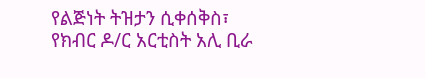የልጅነት ትዝታን ሲቀሰቅስ፣ የክብር ዶ/ር አርቲስት አሊ ቢራ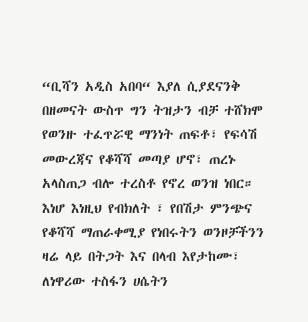“ቢሻን አዲስ አበባ“ እያለ ሲያደናንቅ በዘመናት ውስጥ ግን ትዝታን ብቻ ተሸክሞ የወንዙ ተፈጥሯዊ ማንነት ጠፍቶ፣ የፍሳሽ መውረጃና የቆሻሻ መጣያ ሆኖ፣ ጠረኑ አላስጠጋ ብሎ ተረስቶ የኖረ ወንዝ ነበር።
እነሆ እነዚህ የብክለት ፣ የበሽታ ምንጭና የቆሻሻ ማጠራቀሚያ የነበሩትን ወንዞቻችንን ዛሬ ላይ በትጋት እና በላብ እየታከሙ፣ ለነዋሪው ተስፋን ሀሴትን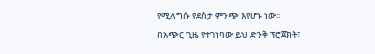የሚለግሱ የደስታ ምንጭ እየሆኑ ነው፡፡
በአጭር ጊዜ የተገነባው ይህ ድንቅ ፕሮጀክት፣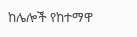ከሌሎች የከተማዋ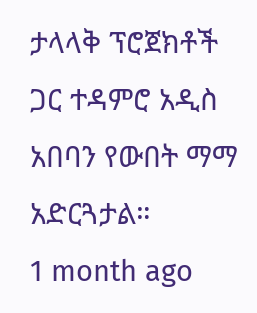ታላላቅ ፕሮጀክቶች ጋር ተዳምሮ አዲስ አበባን የውበት ማማ አድርጓታል።
1 month ago